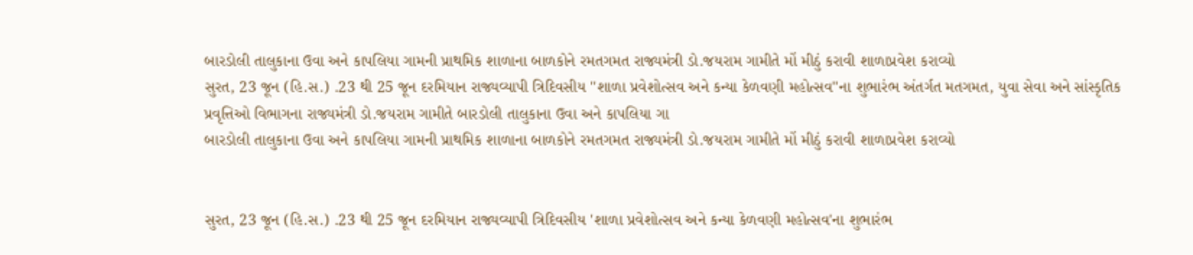બારડોલી તાલુકાના ઉવા અને કાપલિયા ગામની પ્રાથમિક શાળાના બાળકોને રમતગમત રાજ્યમંત્રી ડો.જયરામ ગામીતે મોં મીઠું કરાવી શાળાપ્રવેશ કરાવ્યો
સુરત, 23 જૂન (હિ.સ.) .23 થી 25 જૂન દરમિયાન રાજ્યવ્યાપી ત્રિદિવસીય ''શાળા પ્રવેશોત્સવ અને કન્યા કેળવણી મહોત્સવ''ના શુભારંભ અંતર્ગત મતગમત, યુવા સેવા અને સાંસ્કૃતિક પ્રવૃત્તિઓ વિભાગના રાજ્યમંત્રી ડો.જયરામ ગામીતે બારડોલી તાલુકાના ઉવા અને કાપલિયા ગા
બારડોલી તાલુકાના ઉવા અને કાપલિયા ગામની પ્રાથમિક શાળાના બાળકોને રમતગમત રાજ્યમંત્રી ડો.જયરામ ગામીતે મોં મીઠું કરાવી શાળાપ્રવેશ કરાવ્યો


સુરત, 23 જૂન (હિ.સ.) .23 થી 25 જૂન દરમિયાન રાજ્યવ્યાપી ત્રિદિવસીય 'શાળા પ્રવેશોત્સવ અને કન્યા કેળવણી મહોત્સવ'ના શુભારંભ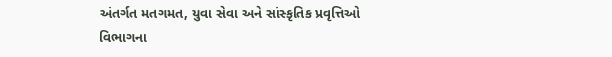અંતર્ગત મતગમત, યુવા સેવા અને સાંસ્કૃતિક પ્રવૃત્તિઓ વિભાગના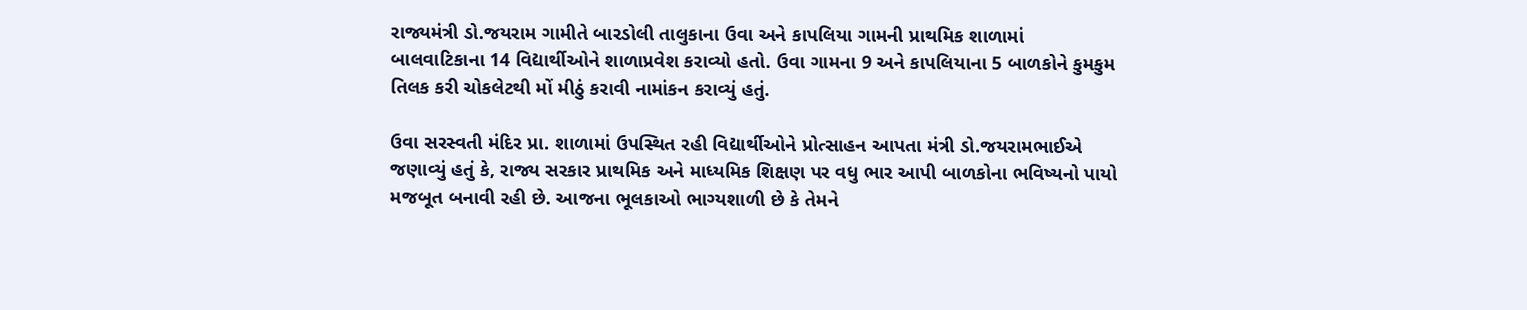રાજ્યમંત્રી ડો.જયરામ ગામીતે બારડોલી તાલુકાના ઉવા અને કાપલિયા ગામની પ્રાથમિક શાળામાં બાલવાટિકાના 14 વિદ્યાર્થીઓને શાળાપ્રવેશ કરાવ્યો હતો. ઉવા ગામના 9 અને કાપલિયાના 5 બાળકોને કુમકુમ તિલક કરી ચોકલેટથી મોં મીઠું કરાવી નામાંકન કરાવ્યું હતું.

ઉવા સરસ્વતી મંદિર પ્રા. શાળામાં ઉપસ્થિત રહી વિદ્યાર્થીઓને પ્રોત્સાહન આપતા મંત્રી ડો.જયરામભાઈએ જણાવ્યું હતું કે, રાજ્ય સરકાર પ્રાથમિક અને માધ્યમિક શિક્ષણ પર વધુ ભાર આપી બાળકોના ભવિષ્યનો પાયો મજબૂત બનાવી રહી છે. આજના ભૂલકાઓ ભાગ્યશાળી છે કે તેમને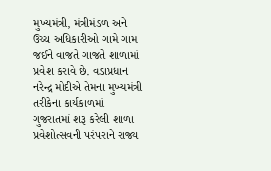મુખ્યમંત્રી, મંત્રીમંડળ અને ઉચ્ચ અધિકારીઓ ગામે ગામ જઈને વાજતે ગાજતે શાળામાં પ્રવેશ કરાવે છે. વડાપ્રધાન નરેન્દ્ર મોદીએ તેમના મુખ્યમંત્રી તરીકેના કાર્યકાળમાં ગુજરાતમાં શરૂ કરેલી શાળા પ્રવેશોત્સવની પરંપરાને રાજ્ય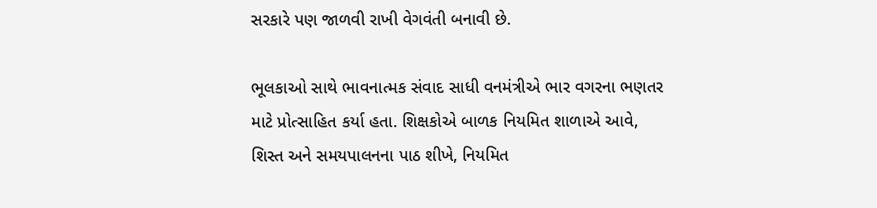સરકારે પણ જાળવી રાખી વેગવંતી બનાવી છે.

ભૂલકાઓ સાથે ભાવનાત્મક સંવાદ સાધી વનમંત્રીએ ભાર વગરના ભણતર માટે પ્રોત્સાહિત કર્યા હતા. શિક્ષકોએ બાળક નિયમિત શાળાએ આવે, શિસ્ત અને સમયપાલનના પાઠ શીખે, નિયમિત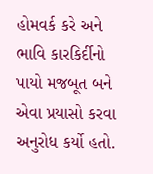હોમવર્ક કરે અને ભાવિ કારકિર્દીનો પાયો મજબૂત બને એવા પ્રયાસો કરવા અનુરોધ કર્યો હતો.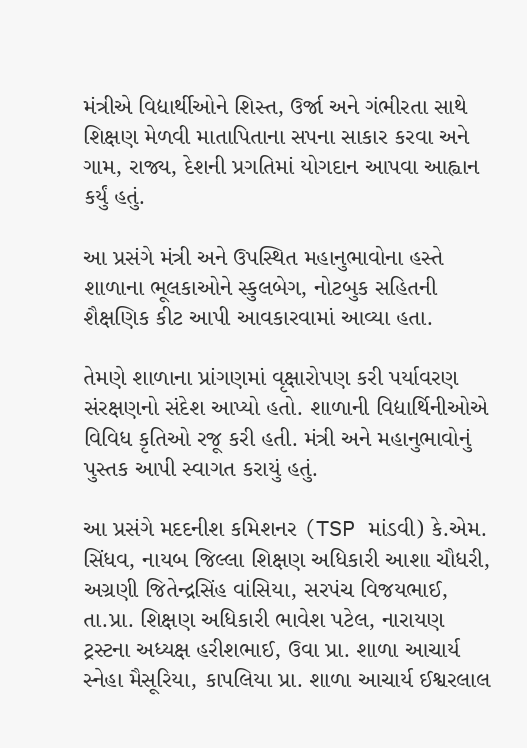મંત્રીએ વિદ્યાર્થીઓને શિસ્ત, ઉર્જા અને ગંભીરતા સાથે શિક્ષણ મેળવી માતાપિતાના સપના સાકાર કરવા અને ગામ, રાજ્ય, દેશની પ્રગતિમાં યોગદાન આપવા આહ્વાન કર્યું હતું.

આ પ્રસંગે મંત્રી અને ઉપસ્થિત મહાનુભાવોના હસ્તે શાળાના ભૂલકાઓને સ્કુલબેગ, નોટબુક સહિતની શૈક્ષણિક કીટ આપી આવકારવામાં આવ્યા હતા.

તેમણે શાળાના પ્રાંગણમાં વૃક્ષારોપણ કરી પર્યાવરણ સંરક્ષણનો સંદેશ આપ્યો હતો. શાળાની વિદ્યાર્થિનીઓએ વિવિધ કૃતિઓ રજૂ કરી હતી. મંત્રી અને મહાનુભાવોનું પુસ્તક આપી સ્વાગત કરાયું હતું.

આ પ્રસંગે મદદનીશ કમિશનર (TSP માંડવી) કે.એમ. સિંધવ, નાયબ જિલ્લા શિક્ષણ અધિકારી આશા ચૌધરી, અગ્રણી જિતેન્દ્રસિંહ વાંસિયા, સરપંચ વિજયભાઈ, તા.પ્રા. શિક્ષણ અધિકારી ભાવેશ પટેલ, નારાયણ ટ્રસ્ટના અધ્યક્ષ હરીશભાઈ, ઉવા પ્રા. શાળા આચાર્ય સ્નેહા મૈસૂરિયા, કાપલિયા પ્રા. શાળા આચાર્ય ઈશ્વરલાલ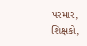પરમાર, શિક્ષકો,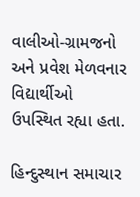વાલીઓ-ગ્રામજનો અને પ્રવેશ મેળવનાર વિદ્યાર્થીઓ ઉપસ્થિત રહ્યા હતા.

હિન્દુસ્થાન સમાચાર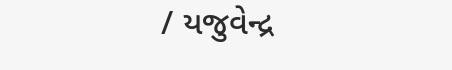/ યજુવેન્દ્ર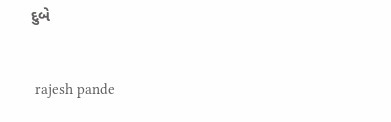દુબે


 rajesh pande